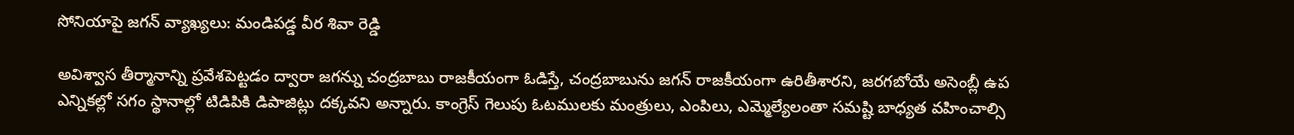సోనియాపై జగన్ వ్యాఖ్యలు: మండిపడ్డ వీర శివా రెడ్డి

అవిశ్వాస తీర్మానాన్ని ప్రవేశపెట్టడం ద్వారా జగన్ను చంద్రబాబు రాజకీయంగా ఓడిస్తే, చంద్రబాబును జగన్ రాజకీయంగా ఉరితీశారని, జరగబోయే అసెంబ్లీ ఉప ఎన్నికల్లో సగం స్థానాల్లో టిడిపికి డిపాజిట్లు దక్కవని అన్నారు. కాంగ్రెస్ గెలుపు ఓటములకు మంత్రులు, ఎంపిలు, ఎమ్మెల్యేలంతా సమష్టి బాధ్యత వహించాల్సి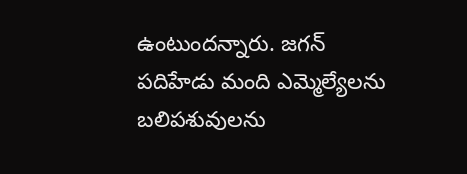ఉంటుందన్నారు. జగన్ పదిహేడు మంది ఎమ్మెల్యేలను బలిపశువులను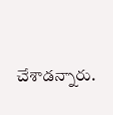చేశాడన్నారు.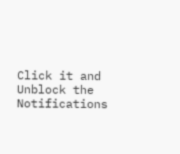Click it and Unblock the Notifications